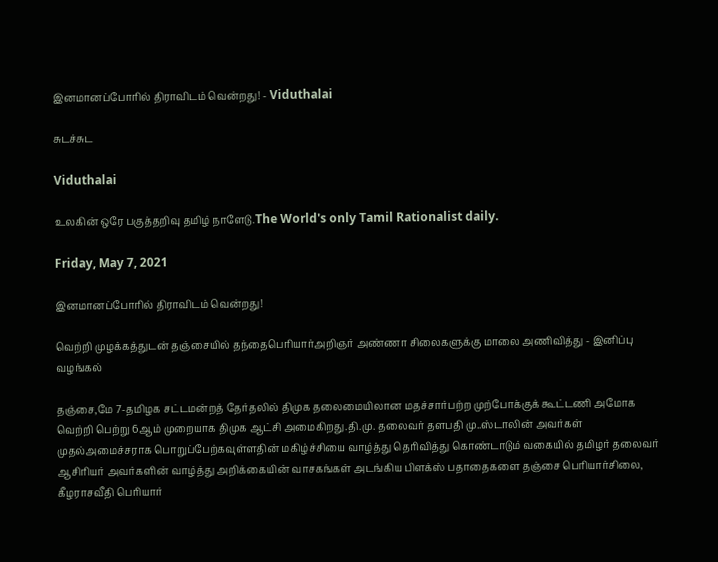இனமானப்போரில் திராவிடம் வென்றது! - Viduthalai

சுடச்சுட

Viduthalai

உலகின் ஒரே பகுத்தறிவு தமிழ் நாளேடு.The World's only Tamil Rationalist daily.

Friday, May 7, 2021

இனமானப்போரில் திராவிடம் வென்றது!

வெற்றி முழக்கத்துடன் தஞ்சையில் தந்தைபெரியார்அறிஞர் அண்ணா சிலைகளுக்கு மாலை அணிவித்து - இனிப்பு வழங்கல்

தஞ்சை,மே 7-தமிழக சட்டமன்றத் தேர்தலில் திமுக தலைமையிலான மதச்சார்பற்ற முற்போக்குக் கூட்டணி அமோக வெற்றி பெற்று 6ஆம் முறையாக திமுக ஆட்சி அமைகிறது.தி.மு. தலைவர் தளபதி மு..ஸ்டாலின் அவர்கள் முதல்அமைச்சராக பொறுப்பேற்கவுள்ளதின் மகிழ்ச்சியை வாழ்த்து தெரிவித்து கொண்டாடும் வகையில் தமிழர் தலைவர் ஆசிரியர் அவர்களின் வாழ்த்து அறிக்கையின் வாசகங்கள் அடங்கிய பிளக்ஸ் பதாதைகளை தஞ்சை பெரியார்சிலை, கீழராசவீதி பெரியார்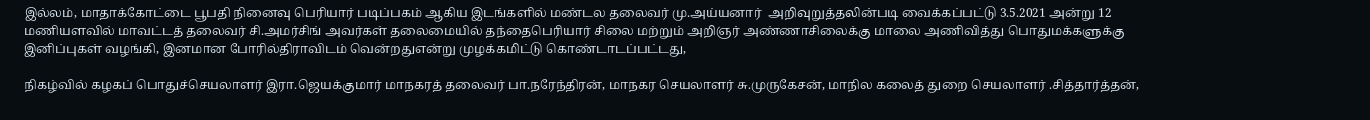இல்லம், மாதாக்கோட்டை பூபதி நினைவு பெரியார் படிப்பகம் ஆகிய இடங்களில் மண்டல தலைவர் மு.அய்யனார்  அறிவுறுத்தலின்படி வைக்கப்பட்டு 3.5.2021 அன்று 12 மணியளவில் மாவட்டத் தலைவர் சி.அமர்சிங் அவர்கள் தலைமையில் தந்தைபெரியார் சிலை மற்றும் அறிஞர் அண்ணாசிலைக்கு மாலை அணிவித்து பொதுமக்களுக்கு இனிப்புகள் வழங்கி, இனமான போரில்திராவிடம் வென்றதுஎன்று முழக்கமிட்டு கொண்டாடப்பட்டது,

நிகழ்வில் கழகப் பொதுச்செயலாளர் இரா.ஜெயக்குமார் மாநகரத் தலைவர் பா.நரேந்திரன், மாநகர செயலாளர் சு.முருகேசன், மாநில கலைத் துறை செயலாளர் .சித்தார்த்தன்,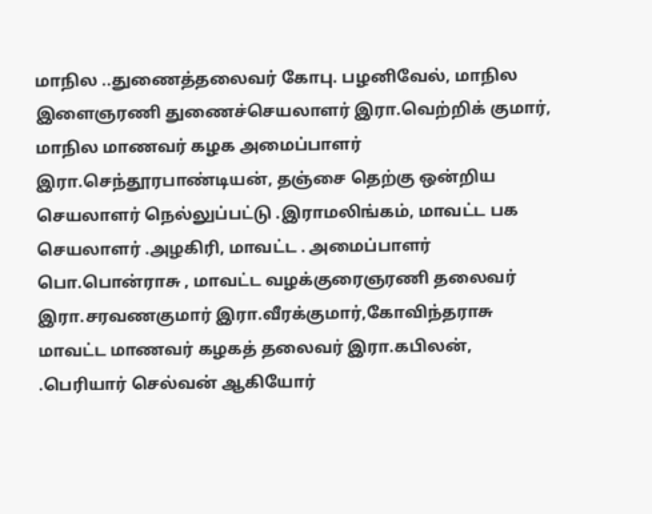மாநில ..துணைத்தலைவர் கோபு. பழனிவேல், மாநில இளைஞரணி துணைச்செயலாளர் இரா.வெற்றிக் குமார், மாநில மாணவர் கழக அமைப்பாளர் இரா.செந்தூரபாண்டியன், தஞ்சை தெற்கு ஒன்றிய செயலாளர் நெல்லுப்பட்டு .இராமலிங்கம், மாவட்ட பக செயலாளர் .அழகிரி, மாவட்ட . அமைப்பாளர் பொ.பொன்ராசு , மாவட்ட வழக்குரைஞரணி தலைவர் இரா.சரவணகுமார் இரா.வீரக்குமார்,கோவிந்தராசு மாவட்ட மாணவர் கழகத் தலைவர் இரா.கபிலன், .பெரியார் செல்வன் ஆகியோர்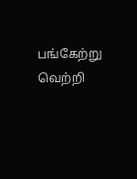பங்கேற்று வெற்றி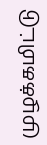முழக்கமிட்டு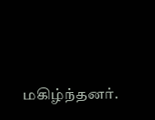மகிழ்ந்தனர்.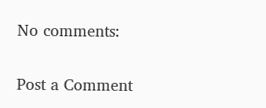No comments:

Post a Comment